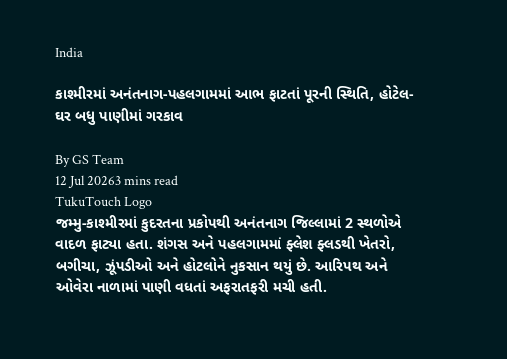India

કાશ્મીરમાં અનંતનાગ-પહલગામમાં આભ ફાટતાં પૂરની સ્થિતિ, હોટેલ-ઘર બધુ પાણીમાં ગરકાવ

By GS Team
12 Jul 20263 mins read
TukuTouch Logo
જમ્મુ-કાશ્મીરમાં કુદરતના પ્રકોપથી અનંતનાગ જિલ્લામાં 2 સ્થળોએ વાદળ ફાટ્યા હતા. શંગસ અને પહલગામમાં ફ્લેશ ફ્લડથી ખેતરો, બગીચા, ઝૂંપડીઓ અને હોટલોને નુકસાન થયું છે. આરિપથ અને ઓવેરા નાળામાં પાણી વધતાં અફરાતફરી મચી હતી.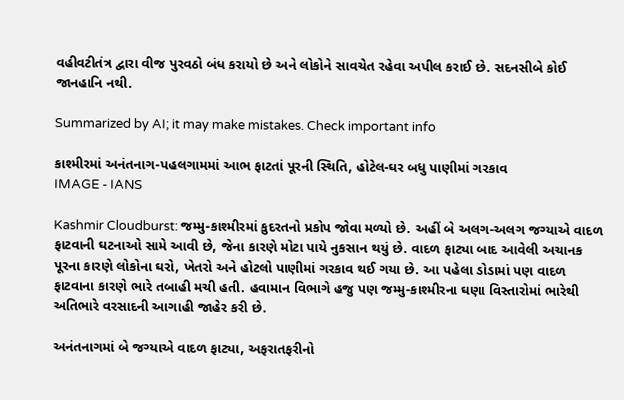વહીવટીતંત્ર દ્વારા વીજ પુરવઠો બંધ કરાયો છે અને લોકોને સાવચેત રહેવા અપીલ કરાઈ છે. સદનસીબે કોઈ જાનહાનિ નથી.

Summarized by AI; it may make mistakes. Check important info

કાશ્મીરમાં અનંતનાગ-પહલગામમાં આભ ફાટતાં પૂરની સ્થિતિ, હોટેલ-ઘર બધુ પાણીમાં ગરકાવ
IMAGE - IANS

Kashmir Cloudburst: જમ્મુ-કાશ્મીરમાં કુદરતનો પ્રકોપ જોવા મળ્યો છે. અહીં બે અલગ-અલગ જગ્યાએ વાદળ ફાટવાની ઘટનાઓ સામે આવી છે, જેના કારણે મોટા પાયે નુકસાન થયું છે. વાદળ ફાટ્યા બાદ આવેલી અચાનક પૂરના કારણે લોકોના ઘરો, ખેતરો અને હોટલો પાણીમાં ગરકાવ થઈ ગયા છે. આ પહેલા ડોડામાં પણ વાદળ ફાટવાના કારણે ભારે તબાહી મચી હતી. હવામાન વિભાગે હજુ પણ જમ્મુ-કાશ્મીરના ઘણા વિસ્તારોમાં ભારેથી અતિભારે વરસાદની આગાહી જાહેર કરી છે.

અનંતનાગમાં બે જગ્યાએ વાદળ ફાટ્યા, અફરાતફરીનો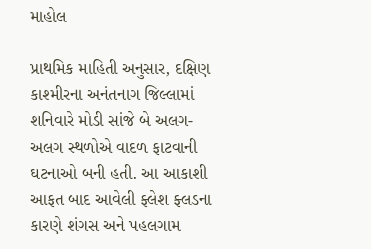માહોલ

પ્રાથમિક માહિતી અનુસાર, દક્ષિણ કાશ્મીરના અનંતનાગ જિલ્લામાં શનિવારે મોડી સાંજે બે અલગ-અલગ સ્થળોએ વાદળ ફાટવાની ઘટનાઓ બની હતી. આ આકાશી આફત બાદ આવેલી ફ્લેશ ફ્લડના કારણે શંગસ અને પહલગામ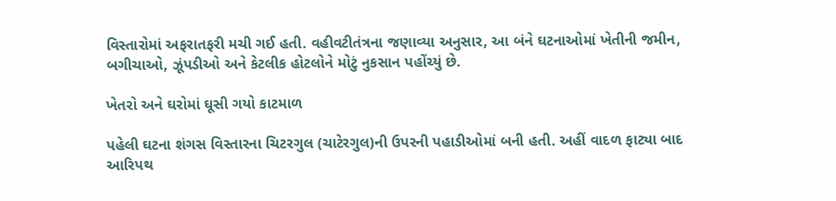વિસ્તારોમાં અફરાતફરી મચી ગઈ હતી. વહીવટીતંત્રના જણાવ્યા અનુસાર, આ બંને ઘટનાઓમાં ખેતીની જમીન, બગીચાઓ, ઝૂંપડીઓ અને કેટલીક હોટલોને મોટું નુકસાન પહોંચ્યું છે.

ખેતરો અને ઘરોમાં ઘૂસી ગયો કાટમાળ

પહેલી ઘટના શંગસ વિસ્તારના ચિટરગુલ (ચાટેરગુલ)ની ઉપરની પહાડીઓમાં બની હતી. અહીં વાદળ ફાટ્યા બાદ આરિપથ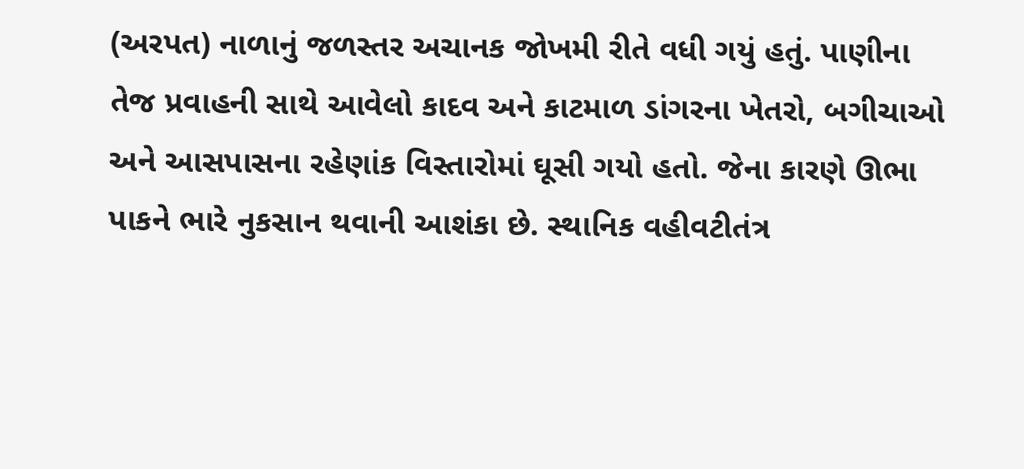(અરપત) નાળાનું જળસ્તર અચાનક જોખમી રીતે વધી ગયું હતું. પાણીના તેજ પ્રવાહની સાથે આવેલો કાદવ અને કાટમાળ ડાંગરના ખેતરો, બગીચાઓ અને આસપાસના રહેણાંક વિસ્તારોમાં ઘૂસી ગયો હતો. જેના કારણે ઊભા પાકને ભારે નુકસાન થવાની આશંકા છે. સ્થાનિક વહીવટીતંત્ર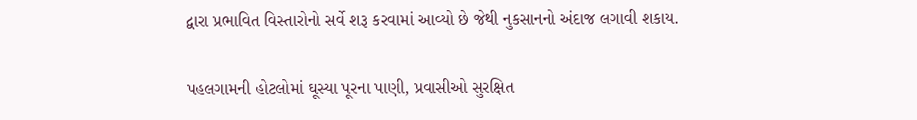દ્વારા પ્રભાવિત વિસ્તારોનો સર્વે શરૂ કરવામાં આવ્યો છે જેથી નુકસાનનો અંદાજ લગાવી શકાય.

પહલગામની હોટલોમાં ઘૂસ્યા પૂરના પાણી, પ્રવાસીઓ સુરક્ષિત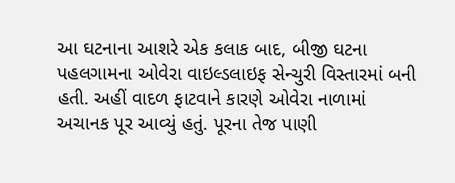આ ઘટનાના આશરે એક કલાક બાદ, બીજી ઘટના પહલગામના ઓવેરા વાઇલ્ડલાઇફ સેન્ચુરી વિસ્તારમાં બની હતી. અહીં વાદળ ફાટવાને કારણે ઓવેરા નાળામાં અચાનક પૂર આવ્યું હતું. પૂરના તેજ પાણી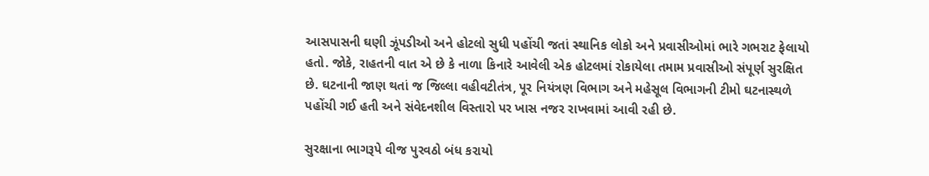આસપાસની ઘણી ઝૂંપડીઓ અને હોટલો સુધી પહોંચી જતાં સ્થાનિક લોકો અને પ્રવાસીઓમાં ભારે ગભરાટ ફેલાયો હતો. જોકે, રાહતની વાત એ છે કે નાળા કિનારે આવેલી એક હોટલમાં રોકાયેલા તમામ પ્રવાસીઓ સંપૂર્ણ સુરક્ષિત છે. ઘટનાની જાણ થતાં જ જિલ્લા વહીવટીતંત્ર, પૂર નિયંત્રણ વિભાગ અને મહેસૂલ વિભાગની ટીમો ઘટનાસ્થળે પહોંચી ગઈ હતી અને સંવેદનશીલ વિસ્તારો પર ખાસ નજર રાખવામાં આવી રહી છે.

સુરક્ષાના ભાગરૂપે વીજ પુરવઠો બંધ કરાયો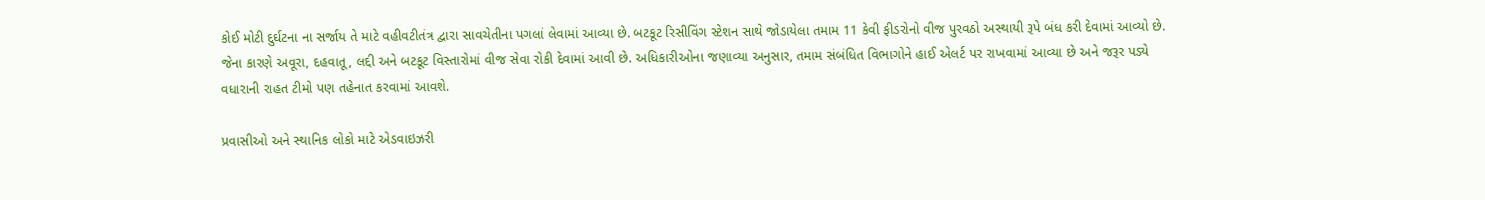કોઈ મોટી દુર્ઘટના ના સર્જાય તે માટે વહીવટીતંત્ર દ્વારા સાવચેતીના પગલાં લેવામાં આવ્યા છે. બટકૂટ રિસીવિંગ સ્ટેશન સાથે જોડાયેલા તમામ 11 કેવી ફીડરોનો વીજ પુરવઠો અસ્થાયી રૂપે બંધ કરી દેવામાં આવ્યો છે. જેના કારણે અવૂરા, દહવાતૂ, લદ્દી અને બટકૂટ વિસ્તારોમાં વીજ સેવા રોકી દેવામાં આવી છે. અધિકારીઓના જણાવ્યા અનુસાર, તમામ સંબંધિત વિભાગોને હાઈ એલર્ટ પર રાખવામાં આવ્યા છે અને જરૂર પડ્યે વધારાની રાહત ટીમો પણ તહેનાત કરવામાં આવશે.

પ્રવાસીઓ અને સ્થાનિક લોકો માટે એડવાઇઝરી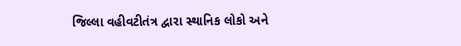જિલ્લા વહીવટીતંત્ર દ્વારા સ્થાનિક લોકો અને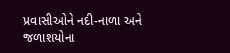પ્રવાસીઓને નદી-નાળા અને જળાશયોના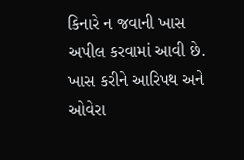કિનારે ન જવાની ખાસ અપીલ કરવામાં આવી છે. ખાસ કરીને આરિપથ અને ઓવેરા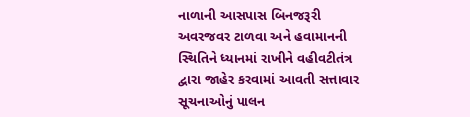નાળાની આસપાસ બિનજરૂરી અવરજવર ટાળવા અને હવામાનની સ્થિતિને ધ્યાનમાં રાખીને વહીવટીતંત્ર દ્વારા જાહેર કરવામાં આવતી સત્તાવાર સૂચનાઓનું પાલન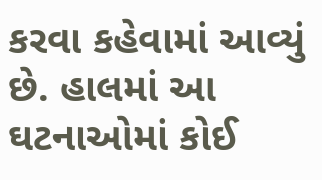કરવા કહેવામાં આવ્યું છે. હાલમાં આ ઘટનાઓમાં કોઈ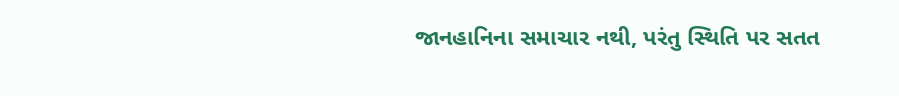જાનહાનિના સમાચાર નથી, પરંતુ સ્થિતિ પર સતત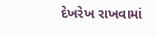દેખરેખ રાખવામાં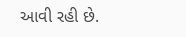આવી રહી છે.